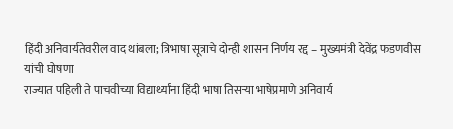हिंदी अनिवार्यतेवरील वाद थांबला; त्रिभाषा सूत्राचे दोन्ही शासन निर्णय रद्द – मुख्यमंत्री देवेंद्र फडणवीस यांची घोषणा
राज्यात पहिली ते पाचवीच्या विद्यार्थ्यांना हिंदी भाषा तिसऱ्या भाषेप्रमाणे अनिवार्य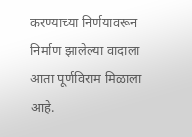करण्याच्या निर्णयावरून निर्माण झालेल्या वादाला आता पूर्णविराम मिळाला आहे.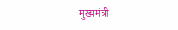मुख्यमंत्री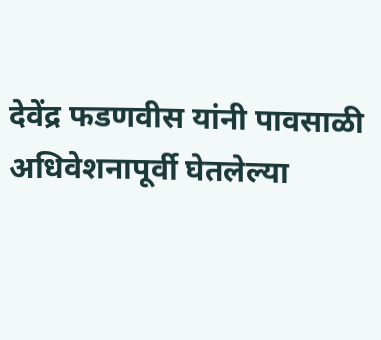देवेंद्र फडणवीस यांनी पावसाळी अधिवेशनापूर्वी घेतलेल्या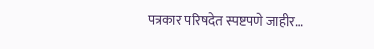पत्रकार परिषदेत स्पष्टपणे जाहीर…